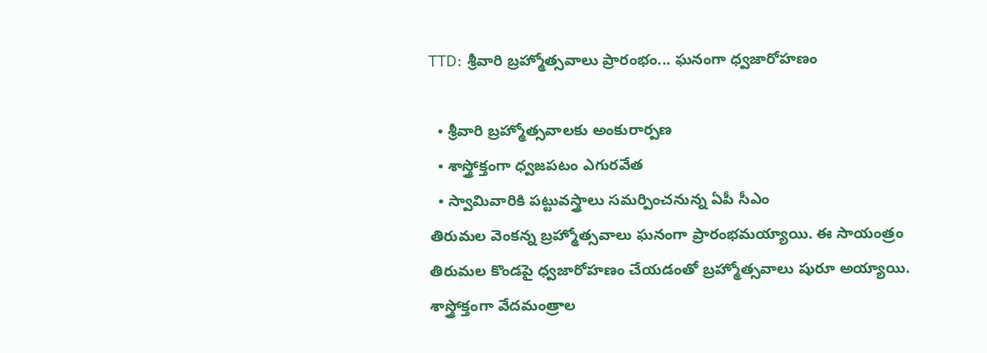TTD: శ్రీవారి బ్రహ్మోత్సవాలు ప్రారంభం... ఘనంగా ధ్వజారోహణం

  • శ్రీవారి బ్రహ్మోత్సవాలకు అంకురార్పణ
  • శాస్త్రోక్తంగా ధ్వజపటం ఎగురవేత
  • స్వామివారికి పట్టువస్త్రాలు సమర్పించనున్న ఏపీ సీఎం
తిరుమల వెంకన్న బ్రహ్మోత్సవాలు ఘనంగా ప్రారంభమయ్యాయి. ఈ సాయంత్రం తిరుమల కొండపై ధ్వజారోహణం చేయడంతో బ్రహ్మోత్సవాలు షురూ అయ్యాయి. శాస్త్రోక్తంగా వేదమంత్రాల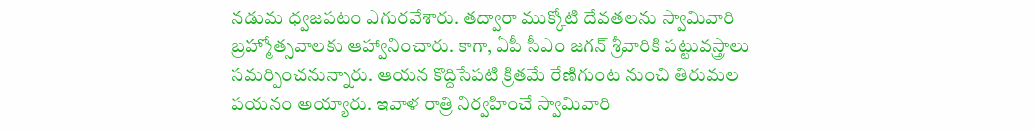నడుమ ధ్వజపటం ఎగురవేశారు. తద్వారా ముక్కోటి దేవతలను స్వామివారి బ్రహ్మోత్సవాలకు ఆహ్వానించారు. కాగా, ఏపీ సీఎం జగన్ శ్రీవారికి పట్టువస్త్రాలు సమర్పించనున్నారు. ఆయన కొద్దిసేపటి క్రితమే రేణిగుంట నుంచి తిరుమల పయనం అయ్యారు. ఇవాళ రాత్రి నిర్వహించే స్వామివారి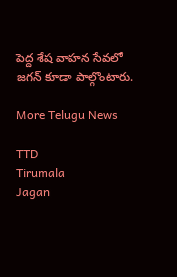పెద్ద శేష వాహన సేవలో జగన్ కూడా పాల్గొంటారు.

More Telugu News

TTD
Tirumala
Jagan